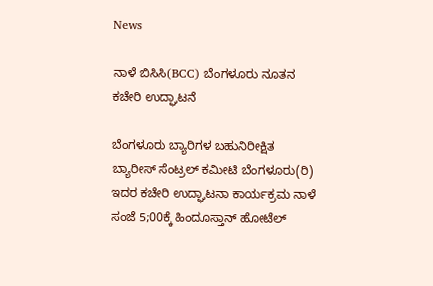News

ನಾಳೆ ಬಿಸಿಸಿ(BCC) ಬೆಂಗಳೂರು ನೂತನ ಕಚೇರಿ ಉದ್ಘಾಟನೆ

ಬೆಂಗಳೂರು ಬ್ಯಾರಿಗಳ ಬಹುನಿರೀಕ್ಷಿತ ಬ್ಯಾರೀಸ್ ಸೆಂಟ್ರಲ್ ಕಮೀಟಿ ಬೆಂಗಳೂರು(ರಿ) ಇದರ ಕಚೇರಿ ಉದ್ಘಾಟನಾ ಕಾರ್ಯಕ್ರಮ ನಾಳೆ ಸಂಜೆ 5;00ಕ್ಕೆ ಹಿಂದೂಸ್ತಾನ್ ಹೋಟೆಲ್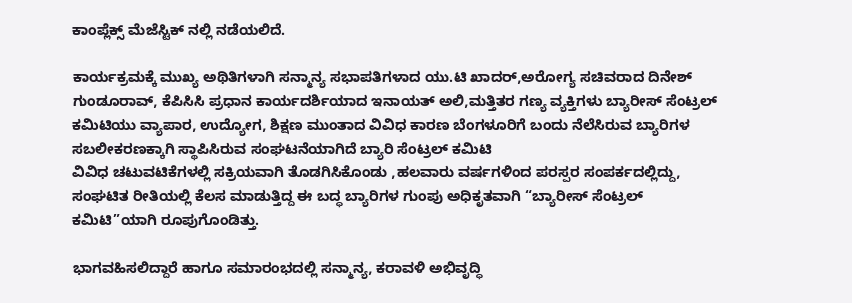ಕಾಂಪ್ಲೆಕ್ಸ್ ಮೆಜೆಸ್ಟಿಕ್ ನಲ್ಲಿ ನಡೆಯಲಿದೆ.

ಕಾರ್ಯಕ್ರಮಕ್ಕೆ ಮುಖ್ಯ ಅಥಿತಿಗಳಾಗಿ ಸನ್ಮಾನ್ಯ ಸಭಾಪತಿಗಳಾದ ಯು.ಟಿ ಖಾದರ್,ಅರೋಗ್ಯ ಸಚಿವರಾದ ದಿನೇಶ್ ಗುಂಡೂರಾವ್, ಕೆಪಿಸಿಸಿ ಪ್ರಧಾನ ಕಾರ್ಯದರ್ಶಿಯಾದ ಇನಾಯತ್ ಅಲಿ,ಮತ್ತಿತರ ಗಣ್ಯ ವ್ಯಕ್ತಿಗಳು ಬ್ಯಾರೀಸ್ ಸೆಂಟ್ರಲ್ ಕಮಿಟಿಯು ವ್ಯಾಪಾರ, ಉದ್ಯೋಗ, ಶಿಕ್ಷಣ ಮುಂತಾದ ವಿವಿಧ ಕಾರಣ ಬೆಂಗಳೂರಿಗೆ ಬಂದು ನೆಲೆಸಿರುವ ಬ್ಯಾರಿಗಳ ಸಬಲೀಕರಣಕ್ಕಾಗಿ ಸ್ಥಾಪಿಸಿರುವ ಸಂಘಟನೆಯಾಗಿದೆ ಬ್ಯಾರಿ ಸೆಂಟ್ರಲ್ ಕಮಿಟಿ
ವಿವಿಧ ಚಟುವಟಿಕೆಗಳಲ್ಲಿ ಸಕ್ರಿಯವಾಗಿ ತೊಡಗಿಸಿಕೊಂಡು ,ಹಲವಾರು ವರ್ಷಗಳಿಂದ ಪರಸ್ಪರ ಸಂಪರ್ಕದಲ್ಲಿದ್ದು, ಸಂಘಟಿತ ರೀತಿಯಲ್ಲಿ ಕೆಲಸ ಮಾಡುತ್ತಿದ್ದ ಈ ಬದ್ಧ ಬ್ಯಾರಿಗಳ ಗುಂಪು ಅಧಿಕೃತವಾಗಿ “ಬ್ಯಾರೀಸ್ ಸೆಂಟ್ರಲ್ ಕಮಿಟಿ”ಯಾಗಿ ರೂಪುಗೊಂಡಿತ್ತು.

ಭಾಗವಹಿಸಲಿದ್ದಾರೆ ಹಾಗೂ ಸಮಾರಂಭದಲ್ಲಿ ಸನ್ಮಾನ್ಯ, ಕರಾವಳಿ ಅಭಿವೃದ್ಧಿ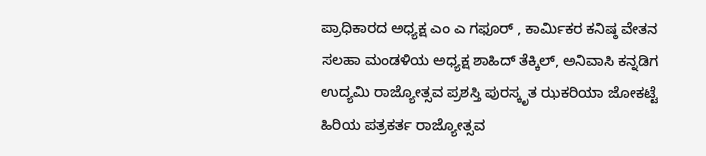ಪ್ರಾಧಿಕಾರದ ಅಧ್ಯಕ್ಷ ಎಂ ಎ ಗಫೂರ್ , ಕಾರ್ಮಿಕರ ಕನಿಷ್ಠ ವೇತನ ಸಲಹಾ ಮಂಡಳಿಯ ಅಧ್ಯಕ್ಷ ಶಾಹಿದ್ ತೆಕ್ಕಿಲ್, ಅನಿವಾಸಿ ಕನ್ನಡಿಗ ಉದ್ಯಮಿ ರಾಜ್ಯೋತ್ಸವ ಪ್ರಶಸ್ತಿ ಪುರಸ್ಕೃತ ಝಕರಿಯಾ ಜೋಕಟ್ಟೆ ಹಿರಿಯ ಪತ್ರಕರ್ತ ರಾಜ್ಯೋತ್ಸವ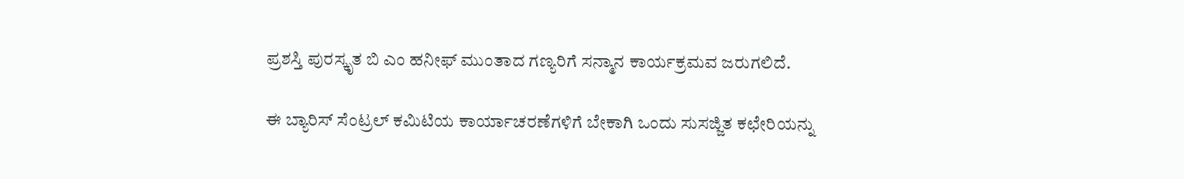ಪ್ರಶಸ್ತಿ ಪುರಸ್ಕೃತ ಬಿ ಎಂ ಹನೀಫ್ ಮುಂತಾದ ಗಣ್ಯರಿಗೆ ಸನ್ಮಾನ ಕಾರ್ಯಕ್ರಮವ ಜರುಗಲಿದೆ.

ಈ ಬ್ಯಾರಿಸ್ ಸೆಂಟ್ರಲ್ ಕಮಿಟಿಯ ಕಾರ್ಯಾಚರಣೆಗಳಿಗೆ ಬೇಕಾಗಿ ಒಂದು ಸುಸಜ್ಜಿತ ಕಛೇರಿಯನ್ನು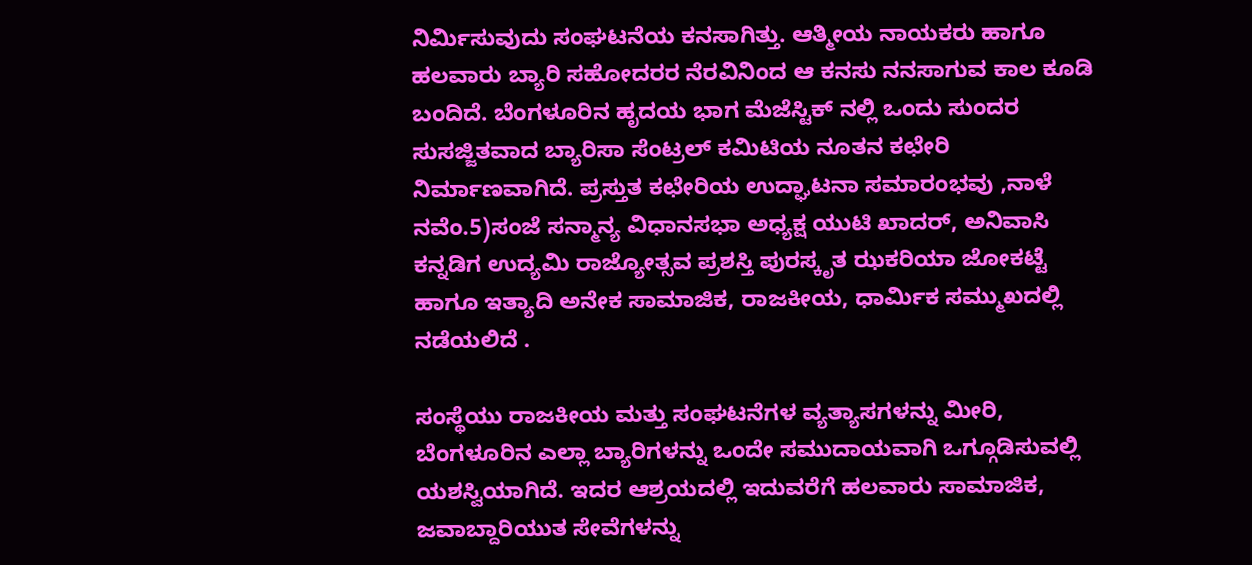ನಿರ್ಮಿಸುವುದು ಸಂಘಟನೆಯ ಕನಸಾಗಿತ್ತು. ಆತ್ಮೀಯ ನಾಯಕರು ಹಾಗೂ ಹಲವಾರು ಬ್ಯಾರಿ ಸಹೋದರರ‌ ನೆರವಿನಿಂದ ಆ ಕನಸು ನನಸಾಗುವ ಕಾಲ ಕೂಡಿ ಬಂದಿದೆ. ಬೆಂಗಳೂರಿನ ಹೃದಯ ಭಾಗ ಮೆಜೆಸ್ಟಿಕ್ ನಲ್ಲಿ ಒಂದು ಸುಂದರ ಸುಸಜ್ಜಿತವಾದ ಬ್ಯಾರಿಸಾ ಸೆಂಟ್ರಲ್ ಕಮಿಟಿಯ ನೂತನ ಕಛೇರಿ ನಿರ್ಮಾಣವಾಗಿದೆ. ಪ್ರಸ್ತುತ ಕಛೇರಿಯ ಉದ್ಘಾಟನಾ ಸಮಾರಂಭವು ,ನಾಳೆ ನವೆಂ.5)ಸಂಜೆ ಸನ್ಮಾನ್ಯ ವಿಧಾನಸಭಾ ಅಧ್ಯಕ್ಷ ಯುಟಿ ಖಾದರ್, ಅನಿವಾಸಿ ಕನ್ನಡಿಗ ಉದ್ಯಮಿ ರಾಜ್ಯೋತ್ಸವ ಪ್ರಶಸ್ತಿ ಪುರಸ್ಕೃತ ಝಕರಿಯಾ ಜೋಕಟ್ಟೆ ಹಾಗೂ ಇತ್ಯಾದಿ ಅನೇಕ ಸಾಮಾಜಿಕ, ರಾಜಕೀಯ, ಧಾರ್ಮಿಕ ಸಮ್ಮುಖದಲ್ಲಿ ನಡೆಯಲಿದೆ .

ಸಂಸ್ಥೆಯು ರಾಜಕೀಯ ಮತ್ತು ಸಂಘಟನೆಗಳ ವ್ಯತ್ಯಾಸಗಳನ್ನು ಮೀರಿ, ಬೆಂಗಳೂರಿನ ಎಲ್ಲಾ ಬ್ಯಾರಿಗಳನ್ನು ಒಂದೇ ಸಮುದಾಯವಾಗಿ ಒಗ್ಗೂಡಿಸುವಲ್ಲಿ ಯಶಸ್ವಿಯಾಗಿದೆ. ಇದರ ಆಶ್ರಯದಲ್ಲಿ ಇದುವರೆಗೆ ಹಲವಾರು ಸಾಮಾಜಿಕ, ಜವಾಬ್ದಾರಿಯುತ ಸೇವೆಗಳನ್ನು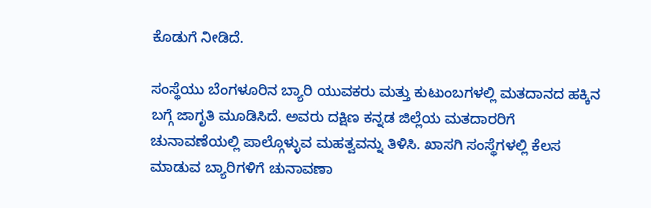ಕೊಡುಗೆ ನೀಡಿದೆ.

ಸಂಸ್ಥೆಯು ಬೆಂಗಳೂರಿನ ಬ್ಯಾರಿ ಯುವಕರು ಮತ್ತು ಕುಟುಂಬಗಳಲ್ಲಿ ಮತದಾನದ ಹಕ್ಕಿನ ಬಗ್ಗೆ ಜಾಗೃತಿ ಮೂಡಿಸಿದೆ. ಅವರು ದಕ್ಷಿಣ ಕನ್ನಡ ಜಿಲ್ಲೆಯ ಮತದಾರರಿಗೆ ಚುನಾವಣೆಯಲ್ಲಿ ಪಾಲ್ಗೊಳ್ಳುವ ಮಹತ್ವವನ್ನು ತಿಳಿಸಿ. ಖಾಸಗಿ ಸಂಸ್ಥೆಗಳಲ್ಲಿ ಕೆಲಸ ಮಾಡುವ ಬ್ಯಾರಿಗಳಿಗೆ ಚುನಾವಣಾ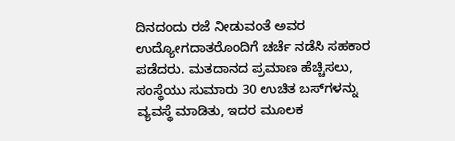ದಿನದಂದು ರಜೆ ನೀಡುವಂತೆ ಅವರ ಉದ್ಯೋಗದಾತರೊಂದಿಗೆ ಚರ್ಚೆ ನಡೆಸಿ ಸಹಕಾರ ಪಡೆದರು. ಮತದಾನದ ಪ್ರಮಾಣ ಹೆಚ್ಚಿಸಲು, ಸಂಸ್ಥೆಯು ಸುಮಾರು 30 ಉಚಿತ ಬಸ್‌ಗಳನ್ನು ವ್ಯವಸ್ಥೆ ಮಾಡಿತು, ಇದರ ಮೂಲಕ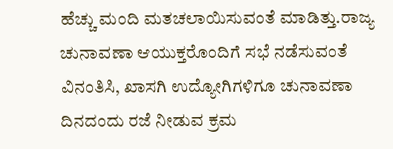ಹೆಚ್ಚು ಮಂದಿ ಮತಚಲಾಯಿಸುವಂತೆ ಮಾಡಿತ್ತು.ರಾಜ್ಯ ಚುನಾವಣಾ ಆಯುಕ್ತರೊಂದಿಗೆ ಸಭೆ ನಡೆಸುವಂತೆ ವಿನಂತಿಸಿ, ಖಾಸಗಿ ಉದ್ಯೋಗಿಗಳಿಗೂ ಚುನಾವಣಾ ದಿನದಂದು ರಜೆ ನೀಡುವ ಕ್ರಮ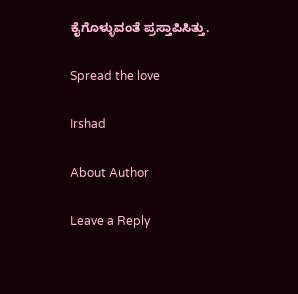ಕೈಗೊಳ್ಳುವಂತೆ ಪ್ರಸ್ತಾಪಿಸಿತ್ತು.

Spread the love

Irshad

About Author

Leave a Reply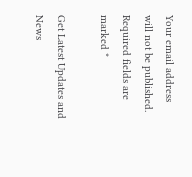Your email address will not be published. Required fields are marked *

Get Latest Updates and News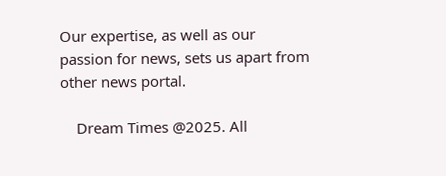Our expertise, as well as our passion for news, sets us apart from other news portal.

    Dream Times @2025. All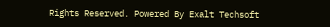Rights Reserved. Powered By Exalt Techsoft